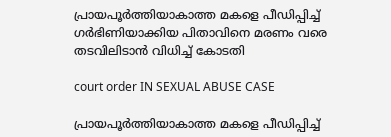പ്രായപൂർത്തിയാകാത്ത മകളെ പീഡിപ്പിച്ച് ഗർഭിണിയാക്കിയ പിതാവിനെ മരണം വരെ തടവിലിടാൻ വിധിച്ച് കോടതി

court order IN SEXUAL ABUSE CASE

പ്രായപൂർത്തിയാകാത്ത മകളെ പീഡിപ്പിച്ച്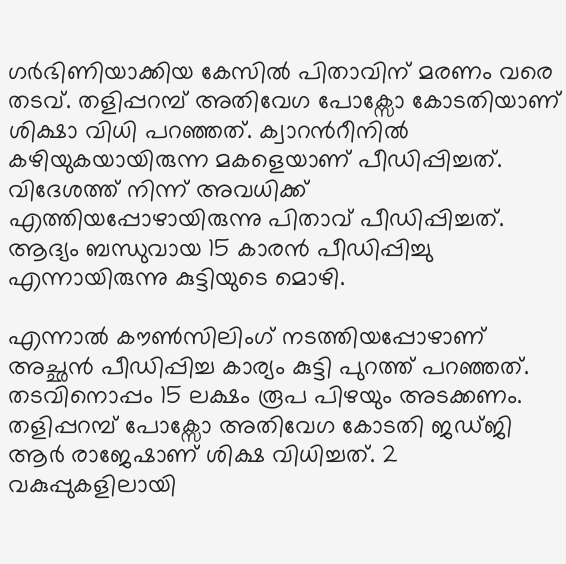ഗർഭിണിയാക്കിയ കേസിൽ പിതാവിന് മരണം വരെ തടവ്. തളിപ്പറമ്പ് അതിവേഗ പോക്സോ കോടതിയാണ് ശിക്ഷാ വിധി പറഞ്ഞത്. ക്വാറന്‍റീനിൽ കഴിയുകയായിരുന്ന മകളെയാണ് പീഡിപ്പിച്ചത്. വിദേശത്ത് നിന്ന് അവധിക്ക് എത്തിയപ്പോഴായിരുന്നു പിതാവ് പീഡിപ്പിച്ചത്. ആദ്യം ബന്ധുവായ 15 കാരൻ പീഡിപ്പിച്ചു എന്നായിരുന്നു കുട്ടിയുടെ മൊഴി.

എന്നാൽ കൗൺസിലിംഗ് നടത്തിയപ്പോഴാണ് അച്ഛൻ പീഡിപ്പിച്ച കാര്യം കുട്ടി പുറത്ത് പറഞ്ഞത്. തടവിനൊപ്പം 15 ലക്ഷം രൂപ പിഴയും അടക്കണം. തളിപ്പറമ്പ് പോക്സോ അതിവേഗ കോടതി ജഡ്ജി ആർ രാജേഷാണ് ശിക്ഷ വിധിച്ചത്. 2 വകുപ്പുകളിലായി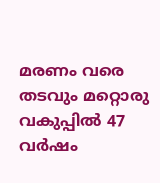മരണം വരെ തടവും മറ്റൊരു വകുപ്പിൽ 47 വർഷം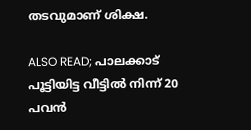തടവുമാണ് ശിക്ഷ.

ALSO READ; പാലക്കാട് പൂട്ടിയിട്ട വീട്ടില്‍ നിന്ന് 20 പവന്‍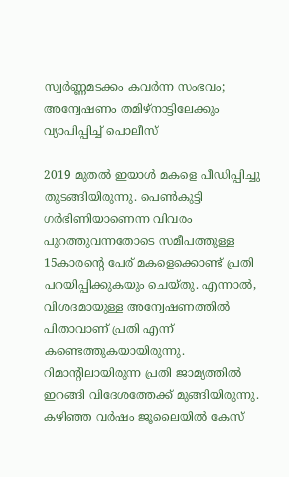സ്വര്‍ണ്ണമടക്കം കവര്‍ന്ന സംഭവം; അന്വേഷണം തമിഴ്‌നാട്ടിലേക്കും വ്യാപിപ്പിച്ച് പൊലീസ്

2019 മുതൽ ഇയാൾ മകളെ പീഡിപ്പിച്ചു തുടങ്ങിയിരുന്നു. പെൺകുട്ടി ഗർഭിണിയാണെന്ന വിവരം പുറത്തുവന്നതോടെ സമീപത്തുള്ള 15കാരന്റെ പേര് മകളെക്കൊണ്ട് പ്രതി പറയിപ്പിക്കുകയും ചെയ്തു. എന്നാൽ, വിശദമായുള്ള അന്വേഷണത്തിൽ പിതാവാണ് പ്രതി എന്ന് കണ്ടെത്തുകയായിരുന്നു. റിമാന്‍റിലായിരുന്ന പ്രതി ജാമ്യത്തിൽ ഇറങ്ങി വിദേശത്തേക്ക് മുങ്ങിയിരുന്നു. കഴിഞ്ഞ വർഷം ജൂലൈയിൽ കേസ്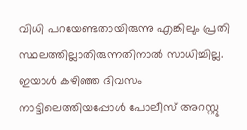വിധി പറയേണ്ടതായിരുന്നു എങ്കിലും പ്രതി സ്ഥലത്തില്ലാതിരുന്നതിനാൽ സാധിച്ചില്ല. ഇയാൾ കഴിഞ്ഞ ദിവസം നാട്ടിലെത്തിയപ്പോൾ പോലീസ് അറസ്റ്റു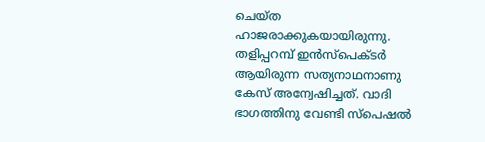ചെയ്ത ഹാജരാക്കുകയായിരുന്നു. തളിപ്പറമ്പ് ഇൻസ്പെക്ടർ ആയിരുന്ന സത്യനാഥനാണു കേസ് അന്വേഷിച്ചത്. വാദി ഭാഗത്തിനു വേണ്ടി സ്പെഷൽ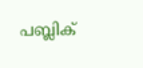പബ്ലിക്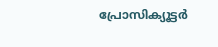പ്രോസിക്യൂട്ടർ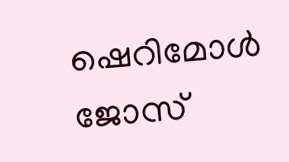ഷെറിമോള്‍ ജോസ്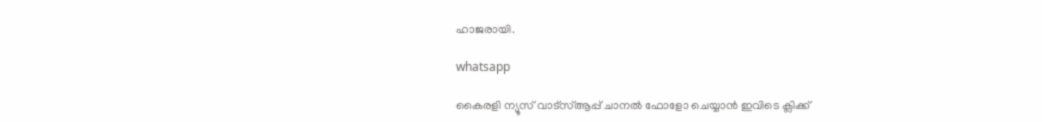ഹാജരായി.

whatsapp

കൈരളി ന്യൂസ് വാട്‌സ്ആപ്പ് ചാനല്‍ ഫോളോ ചെയ്യാന്‍ ഇവിടെ ക്ലിക്ക്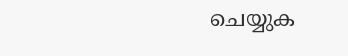ചെയ്യുക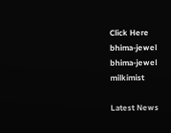Click Here
bhima-jewel
bhima-jewel
milkimist

Latest News